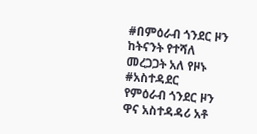#በምዕራብ ጎንደር ዞን ከትናንት የተሻለ መረጋጋት አለ የዞኑ #አስተዳደር
የምዕራብ ጎንደር ዞን ዋና አስተዳዳሪ አቶ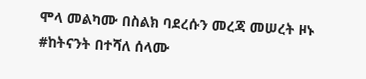ሞላ መልካሙ በስልክ ባደረሱን መረጃ መሠረት ዞኑ #ከትናንት በተሻለ ሰላሙ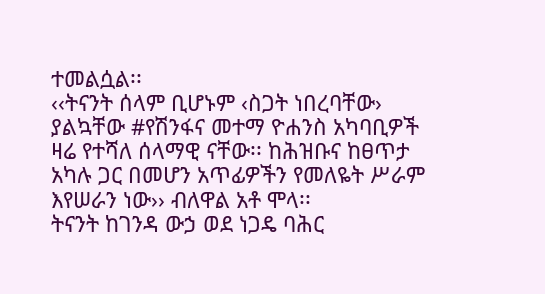ተመልሷል፡፡
‹‹ትናንት ሰላም ቢሆኑም ‹ስጋት ነበረባቸው› ያልኳቸው #የሽንፋና መተማ ዮሐንስ አካባቢዎች ዛሬ የተሻለ ሰላማዊ ናቸው፡፡ ከሕዝቡና ከፀጥታ አካሉ ጋር በመሆን አጥፊዎችን የመለዬት ሥራም እየሠራን ነው›› ብለዋል አቶ ሞላ፡፡
ትናንት ከገንዳ ውኃ ወደ ነጋዴ ባሕር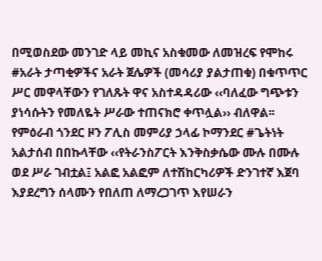በሚወስደው መንገድ ላይ መኪና አስቁመው ለመዝረፍ የሞከሩ #አራት ታጣቂዎችና አራት ጀሌዎች (መሳሪያ ያልታጠቁ) በቁጥጥር ሥር መዋላቸውን የገለጹት ዋና አስተዳዳሪው ‹‹ባለፈው ግጭቱን ያነሳሱትን የመለዬት ሥራው ተጠናክሮ ቀጥሏል›› ብለዋል፡፡
የምዕራብ ጎንደር ዞን ፖሊስ መምሪያ ኃላፊ ኮማንደር #ጌትነት አልታሰብ በበኩላቸው ‹‹የትራንስፖርት እንቅስቃሴው ሙሉ በሙሉ ወደ ሥራ ገብቷል፤ አልፎ አልፎም ለተሽከርካሪዎች ድንገተኛ እጀባ እያደረግን ሰላሙን የበለጠ ለማረጋገጥ እየሠራን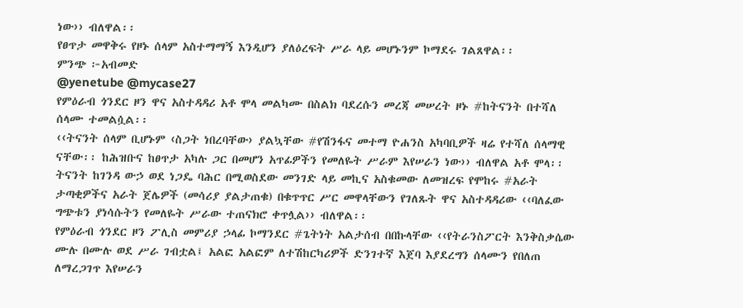ነው›› ብለዋል፡፡
የፀጥታ መዋቅሩ የዞኑ ሰላም አስተማማኝ እንዲሆን ያለዕረፍት ሥራ ላይ መሆኑንም ኮማደሩ ገልጸዋል፡፡
ምንጭ ፦አብመድ
@yenetube @mycase27
የምዕራብ ጎንደር ዞን ዋና አስተዳዳሪ አቶ ሞላ መልካሙ በስልክ ባደረሱን መረጃ መሠረት ዞኑ #ከትናንት በተሻለ ሰላሙ ተመልሷል፡፡
‹‹ትናንት ሰላም ቢሆኑም ‹ስጋት ነበረባቸው› ያልኳቸው #የሽንፋና መተማ ዮሐንስ አካባቢዎች ዛሬ የተሻለ ሰላማዊ ናቸው፡፡ ከሕዝቡና ከፀጥታ አካሉ ጋር በመሆን አጥፊዎችን የመለዬት ሥራም እየሠራን ነው›› ብለዋል አቶ ሞላ፡፡
ትናንት ከገንዳ ውኃ ወደ ነጋዴ ባሕር በሚወስደው መንገድ ላይ መኪና አስቁመው ለመዝረፍ የሞከሩ #አራት ታጣቂዎችና አራት ጀሌዎች (መሳሪያ ያልታጠቁ) በቁጥጥር ሥር መዋላቸውን የገለጹት ዋና አስተዳዳሪው ‹‹ባለፈው ግጭቱን ያነሳሱትን የመለዬት ሥራው ተጠናክሮ ቀጥሏል›› ብለዋል፡፡
የምዕራብ ጎንደር ዞን ፖሊስ መምሪያ ኃላፊ ኮማንደር #ጌትነት አልታሰብ በበኩላቸው ‹‹የትራንስፖርት እንቅስቃሴው ሙሉ በሙሉ ወደ ሥራ ገብቷል፤ አልፎ አልፎም ለተሽከርካሪዎች ድንገተኛ እጀባ እያደረግን ሰላሙን የበለጠ ለማረጋገጥ እየሠራን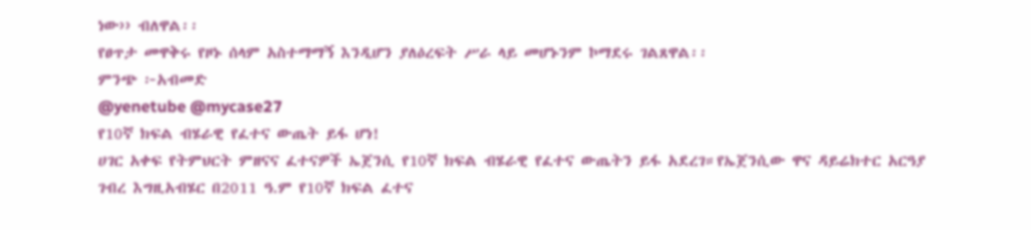ነው›› ብለዋል፡፡
የፀጥታ መዋቅሩ የዞኑ ሰላም አስተማማኝ እንዲሆን ያለዕረፍት ሥራ ላይ መሆኑንም ኮማደሩ ገልጸዋል፡፡
ምንጭ ፦አብመድ
@yenetube @mycase27
የ10ኛ ክፍል ብሄራዊ የፈተና ውጤት ይፋ ሆነ!
ሀገር አቀፍ የትምህርት ምዘናና ፈተናዎች ኤጀንሲ የ10ኛ ክፍል ብሄራዊ የፈተና ውጤትን ይፋ አደረገ።የኤጀንሲው ዋና ዳይሬክተር አርዓያ ገብረ እግዚአብሄር በ2011 ዓ.ም የ10ኛ ክፍል ፈተና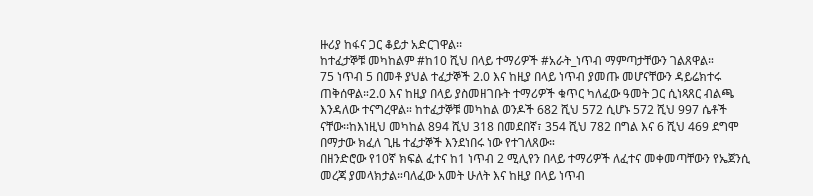ዙሪያ ከፋና ጋር ቆይታ አድርገዋል፡፡
ከተፈታኞቹ መካከልም #ከ10 ሺህ በላይ ተማሪዎች #አራት_ነጥብ ማምጣታቸውን ገልጸዋል።
75 ነጥብ 5 በመቶ ያህል ተፈታኞች 2.0 እና ከዚያ በላይ ነጥብ ያመጡ መሆናቸውን ዳይሬክተሩ ጠቅሰዋል።2.0 እና ከዚያ በላይ ያስመዘገቡት ተማሪዎች ቁጥር ካለፈው ዓመት ጋር ሲነጻጸር ብልጫ እንዳለው ተናግረዋል። ከተፈታኞቹ መካከል ወንዶች 682 ሺህ 572 ሲሆኑ 572 ሺህ 997 ሴቶች ናቸው፡፡ከእነዚህ መካከል 894 ሺህ 318 በመደበኛ፣ 354 ሺህ 782 በግል እና 6 ሺህ 469 ደግሞ በማታው ክፈለ ጊዜ ተፈታኞች እንደነበሩ ነው የተገለጸው።
በዘንድሮው የ10ኛ ክፍል ፈተና ከ1 ነጥብ 2 ሚሊየን በላይ ተማሪዎች ለፈተና መቀመጣቸውን የኤጀንሲ መረጃ ያመላክታል።ባለፈው አመት ሁለት እና ከዚያ በላይ ነጥብ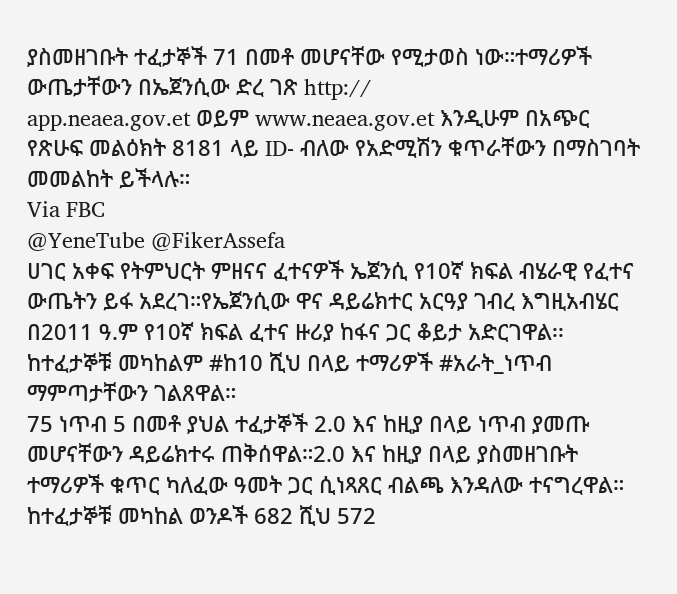ያስመዘገቡት ተፈታኞች 71 በመቶ መሆናቸው የሚታወስ ነው።ተማሪዎች ውጤታቸውን በኤጀንሲው ድረ ገጽ http://
app.neaea.gov.et ወይም www.neaea.gov.et እንዲሁም በአጭር የጽሁፍ መልዕክት 8181 ላይ ID- ብለው የአድሚሽን ቁጥራቸውን በማስገባት መመልከት ይችላሉ።
Via FBC
@YeneTube @FikerAssefa
ሀገር አቀፍ የትምህርት ምዘናና ፈተናዎች ኤጀንሲ የ10ኛ ክፍል ብሄራዊ የፈተና ውጤትን ይፋ አደረገ።የኤጀንሲው ዋና ዳይሬክተር አርዓያ ገብረ እግዚአብሄር በ2011 ዓ.ም የ10ኛ ክፍል ፈተና ዙሪያ ከፋና ጋር ቆይታ አድርገዋል፡፡
ከተፈታኞቹ መካከልም #ከ10 ሺህ በላይ ተማሪዎች #አራት_ነጥብ ማምጣታቸውን ገልጸዋል።
75 ነጥብ 5 በመቶ ያህል ተፈታኞች 2.0 እና ከዚያ በላይ ነጥብ ያመጡ መሆናቸውን ዳይሬክተሩ ጠቅሰዋል።2.0 እና ከዚያ በላይ ያስመዘገቡት ተማሪዎች ቁጥር ካለፈው ዓመት ጋር ሲነጻጸር ብልጫ እንዳለው ተናግረዋል። ከተፈታኞቹ መካከል ወንዶች 682 ሺህ 572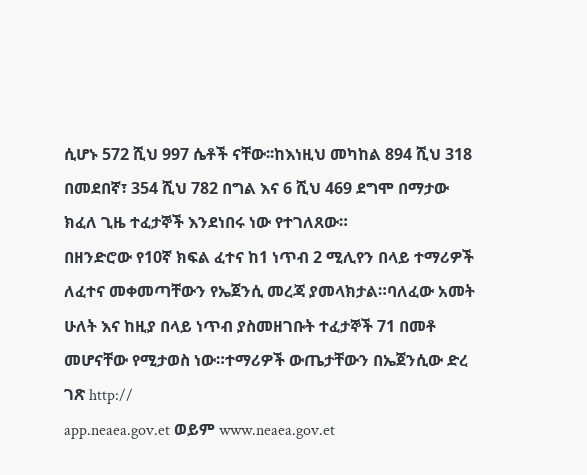ሲሆኑ 572 ሺህ 997 ሴቶች ናቸው፡፡ከእነዚህ መካከል 894 ሺህ 318 በመደበኛ፣ 354 ሺህ 782 በግል እና 6 ሺህ 469 ደግሞ በማታው ክፈለ ጊዜ ተፈታኞች እንደነበሩ ነው የተገለጸው።
በዘንድሮው የ10ኛ ክፍል ፈተና ከ1 ነጥብ 2 ሚሊየን በላይ ተማሪዎች ለፈተና መቀመጣቸውን የኤጀንሲ መረጃ ያመላክታል።ባለፈው አመት ሁለት እና ከዚያ በላይ ነጥብ ያስመዘገቡት ተፈታኞች 71 በመቶ መሆናቸው የሚታወስ ነው።ተማሪዎች ውጤታቸውን በኤጀንሲው ድረ ገጽ http://
app.neaea.gov.et ወይም www.neaea.gov.et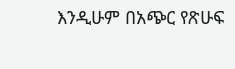እንዲሁም በአጭር የጽሁፍ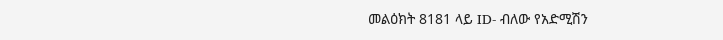መልዕክት 8181 ላይ ID- ብለው የአድሚሽን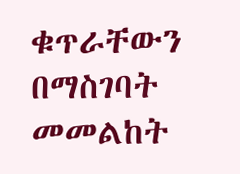ቁጥራቸውን በማስገባት መመልከት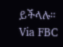ይችላሉ።
Via FBC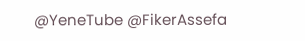@YeneTube @FikerAssefa